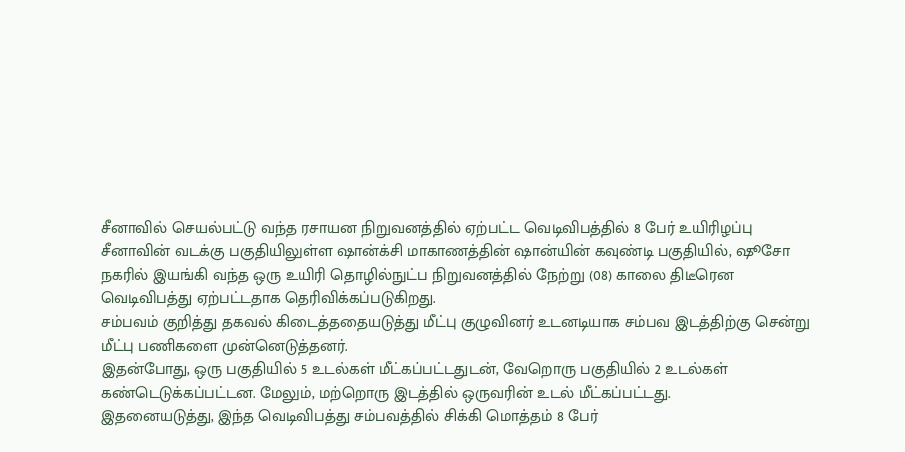சீனாவில் செயல்பட்டு வந்த ரசாயன நிறுவனத்தில் ஏற்பட்ட வெடிவிபத்தில் 8 பேர் உயிரிழப்பு
சீனாவின் வடக்கு பகுதியிலுள்ள ஷான்க்சி மாகாணத்தின் ஷான்யின் கவுண்டி பகுதியில், ஷூசோ நகரில் இயங்கி வந்த ஒரு உயிரி தொழில்நுட்ப நிறுவனத்தில் நேற்று (08) காலை திடீரென வெடிவிபத்து ஏற்பட்டதாக தெரிவிக்கப்படுகிறது.
சம்பவம் குறித்து தகவல் கிடைத்ததையடுத்து மீட்பு குழுவினர் உடனடியாக சம்பவ இடத்திற்கு சென்று மீட்பு பணிகளை முன்னெடுத்தனர்.
இதன்போது, ஒரு பகுதியில் 5 உடல்கள் மீட்கப்பட்டதுடன், வேறொரு பகுதியில் 2 உடல்கள் கண்டெடுக்கப்பட்டன. மேலும், மற்றொரு இடத்தில் ஒருவரின் உடல் மீட்கப்பட்டது.
இதனையடுத்து, இந்த வெடிவிபத்து சம்பவத்தில் சிக்கி மொத்தம் 8 பேர்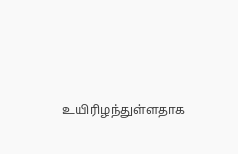உயிரிழந்துள்ளதாக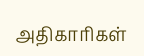அதிகாரிகள்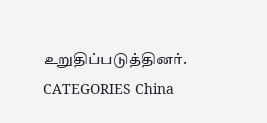உறுதிப்படுத்தினர்.
CATEGORIES China